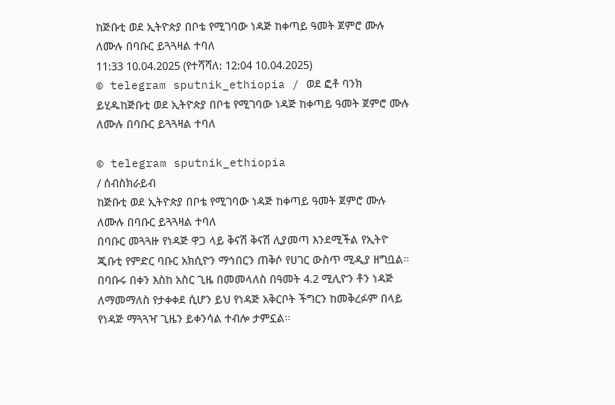ከጅቡቲ ወደ ኢትዮጵያ በቦቴ የሚገባው ነዳጅ ከቀጣይ ዓመት ጀምሮ ሙሉ ለሙሉ በባቡር ይጓጓዛል ተባለ
11:33 10.04.2025 (የተሻሻለ: 12:04 10.04.2025)
© telegram sputnik_ethiopia / ወደ ፎቶ ባንክ ይሂዱከጅቡቲ ወደ ኢትዮጵያ በቦቴ የሚገባው ነዳጅ ከቀጣይ ዓመት ጀምሮ ሙሉ ለሙሉ በባቡር ይጓጓዛል ተባለ

© telegram sputnik_ethiopia
/ ሰብስክራይብ
ከጅቡቲ ወደ ኢትዮጵያ በቦቴ የሚገባው ነዳጅ ከቀጣይ ዓመት ጀምሮ ሙሉ ለሙሉ በባቡር ይጓጓዛል ተባለ
በባቡር መጓጓዙ የነዳጅ ዋጋ ላይ ቅናሽ ቅናሽ ሊያመጣ እንደሚችል የኢትዮ ጂቡቲ የምድር ባቡር አክሲዮን ማኅበርን ጠቅሶ የሀገር ውስጥ ሚዲያ ዘግቧል።
በባቡሩ በቀን እስከ አስር ጊዜ በመመላለስ በዓመት 4.2 ሚሊዮን ቶን ነዳጅ ለማመማለስ የታቀቀደ ሲሆን ይህ የነዳጅ አቅርቦት ችግርን ከመቅረፉም በላይ የነዳጅ ማጓጓዣ ጊዜን ይቀንሳል ተብሎ ታምኗል።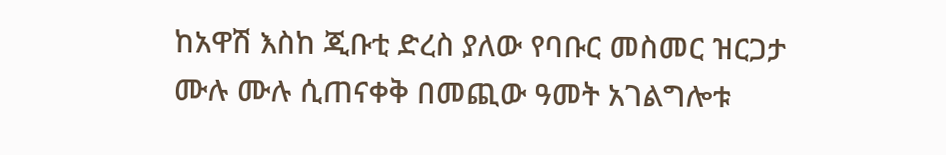ከአዋሽ እስከ ጂቡቲ ድረስ ያለው የባቡር መስመር ዝርጋታ ሙሉ ሙሉ ሲጠናቀቅ በመጪው ዓመት አገልግሎቱ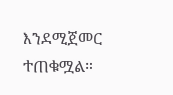እንደሚጀመር ተጠቁሟል።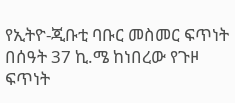የኢትዮ-ጂቡቲ ባቡር መስመር ፍጥነት በሰዓት 37 ኪ.ሜ ከነበረው የጉዞ ፍጥነት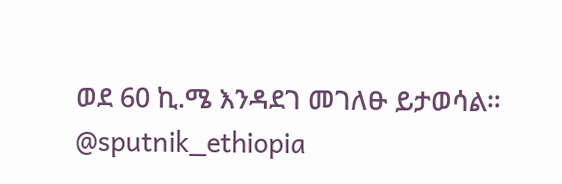ወደ 60 ኪ.ሜ እንዳደገ መገለፁ ይታወሳል።
@sputnik_ethiopia